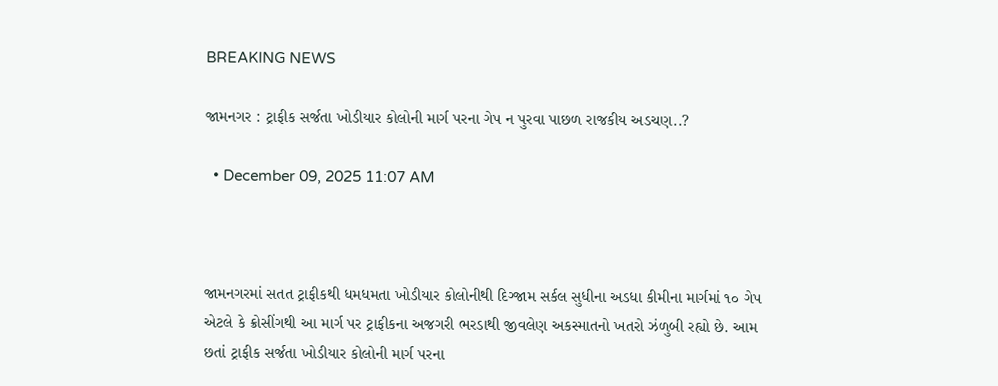BREAKING NEWS

જામનગર : ટ્રાફીક સર્જતા ખોડીયાર કોલોની માર્ગ પરના ગેપ ન પુરવા પાછળ રાજકીય અડચણ..?

  • December 09, 2025 11:07 AM



જામનગરમાં સતત ટ્રાફીકથી ધમધમતા ખોડીયાર કોલોનીથી દિગ્જામ સર્કલ સુધીના અડધા કીમીના માર્ગમાં ૧૦ ગેપ એટલે કે ક્રોસીંગથી આ માર્ગ પર ટ્રાફીકના અજગરી ભરડાથી જીવલેણ અકસ્માતનો ખતરો ઝંળુબી રહ્યો છે. આમ છતાં ટ્રાફીક સર્જતા ખોડીયાર કોલોની માર્ગ પરના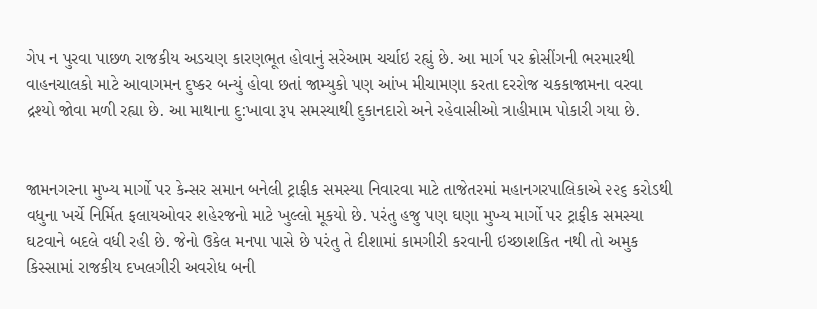ગેપ ન પુરવા પાછળ રાજકીય અડચણ કારણભૂત હોવાનું સરેઆમ ચર્ચાઇ રહ્યું છે. આ માર્ગ પર ક્રોસીંગની ભરમારથી વાહનચાલકો માટે આવાગમન દુષ્કર બન્યું હોવા છતાં જામ્યુકો પણ આંખ મીચામણા કરતા દરરોજ ચકકાજામના વરવા દ્રશ્યો જોવા મળી રહ્યા છે. આ માથાના દુ:ખાવા રૂપ સમસ્યાથી દુકાનદારો અને રહેવાસીઓ ત્રાહીમામ પોકારી ગયા છે.


જામનગરના મુખ્ય માર્ગો પર કેન્સર સમાન બનેલી ટ્રાફીક સમસ્યા નિવારવા માટે તાજેતરમાં મહાનગરપાલિકાએ ૨૨૬ કરોડથી વધુના ખર્ચે નિર્મિત ફલાયઓવર શહેરજનો માટે ખુલ્લો મૂકયો છે. પરંતુ હજુ પણ ઘણા મુખ્ય માર્ગો પર ટ્રાફીક સમસ્યા ઘટવાને બદલે વધી રહી છે. જેનો ઉકેલ મનપા પાસે છે પરંતુ તે દીશામાં કામગીરી કરવાની ઇચ્છાશકિત નથી તો અમુક કિસ્સામાં રાજકીય દખલગીરી અવરોધ બની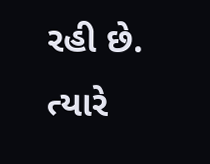રહી છે. ત્યારે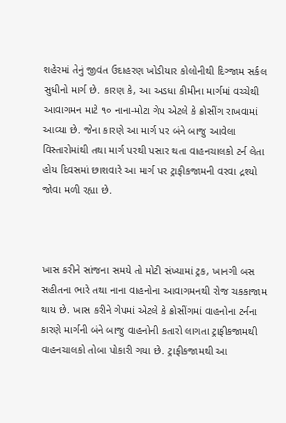શહેરમાં તેનું જીવંત ઉદાહરણ ખોડીયાર કોલોનીથી દિગ્જામ સર્કલ સુધીનો માર્ગ છે. કારણ કે, આ અડધા કીમીના માર્ગમાં વચ્ચેથી આવાગમન માટે ૧૦ નાના-મોટા ગેપ એટલે કે ક્રોસીંગ રાખવામાં આવ્યા છે. જેના કારણે આ માર્ગ પર બંને બાજુ આવેલા વિસ્તારોમાંથી તથા માર્ગ પરથી પસાર થતા વાહનચાલકો ટર્ન લેતા હોય દિવસમાં છાશવારે આ માર્ગ પર ટ્રાફીકજામની વરવા દ્રશ્યો જોવા મળી રહ્યા છે.



ખાસ કરીને સાંજના સમયે તો મોટી સંખ્યામાં ટ્રક, ખાનગી બસ સહીતના ભારે તથા નાના વાહનોના આવાગમનથી રોજ ચકકાજામ થાય છે. ખાસ કરીને ગેપમાં એટલે કે ક્રોસીંગમાં વાહનોના ટર્નના કારણે માર્ગની બંને બાજુ વાહનોની કતારો લાગતા ટ્રાફીકજામથી વાહનચાલકો તોબા પોકારી ગયા છે. ટ્રાફીકજામથી આ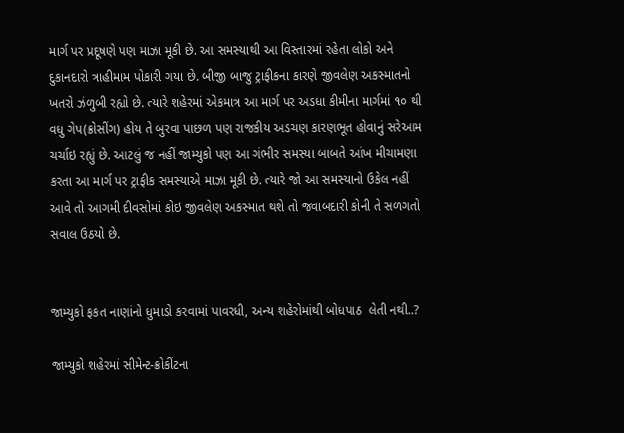માર્ગ પર પ્રદૂષણે પણ માઝા મૂકી છે. આ સમસ્યાથી આ વિસ્તારમાં રહેતા લોકો અને દુકાનદારો ત્રાહીમામ પોકારી ગયા છે. બીજી બાજુ ટ્રાફીકના કારણે જીવલેણ અકસ્માતનો ખતરો ઝંળુબી રહ્યો છે. ત્યારે શહેરમાં એકમાત્ર આ માર્ગ પર અડધા કીમીના માર્ગમાં ૧૦ થી વધુ ગેપ(ક્રોસીંગ) હોય તે બુરવા પાછળ પણ રાજકીય અડચણ કારણભૂત હોવાનું સરેઆમ ચર્ચાઇ રહ્યું છે. આટલું જ નહીં જામ્યુકો પણ આ ગંભીર સમસ્યા બાબતે આંખ મીચામણા કરતા આ માર્ગ પર ટ્રાફીક સમસ્યાએ માઝા મૂકી છે. ત્યારે જો આ સમસ્યાનો ઉકેલ નહીં આવે તો આગમી દીવસોમાં કોઇ જીવલેણ અકસ્માત થશે તો જવાબદારી કોની તે સળગતો સવાલ ઉઠયો છે.


જામ્યુકો ફકત નાણાંનો ધુમાડો કરવામાં પાવરધી, અન્ય શહેરોમાંથી બોધપાઠ  લેતી નથી..?

જામ્યુકો શહેરમાં સીમેન્ટ-ક્રોકીંટના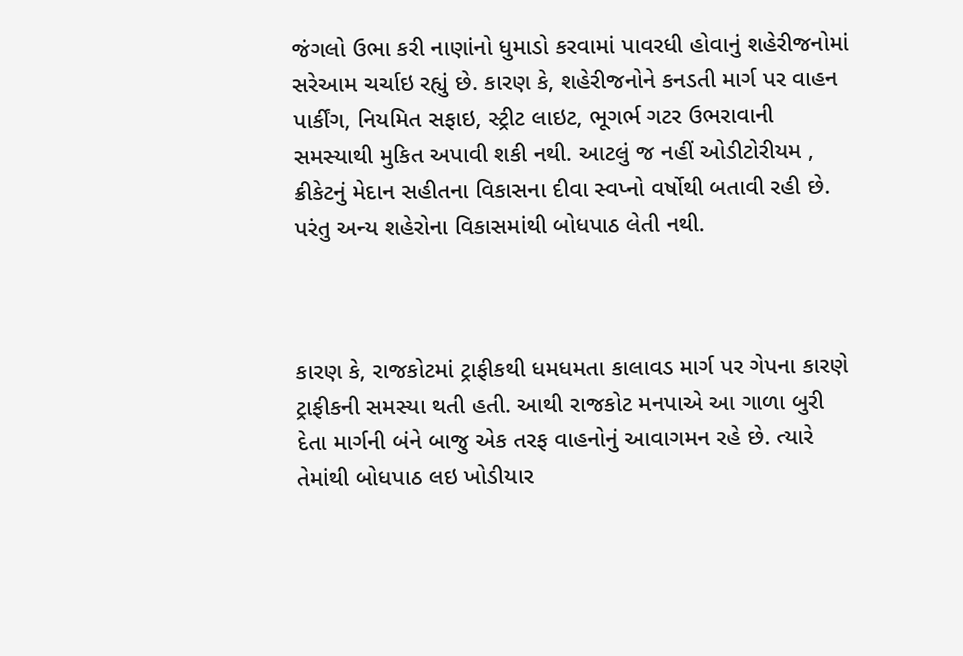જંગલો ઉભા કરી નાણાંનો ધુમાડો કરવામાં પાવરધી હોવાનું શહેરીજનોમાં સરેઆમ ચર્ચાઇ રહ્યું છે. કારણ કે, શહેરીજનોને કનડતી માર્ગ પર વાહન પાર્કીંગ, નિયમિત સફાઇ, સ્ટ્રીટ લાઇટ, ભૂગર્ભ ગટર ઉભરાવાની સમસ્યાથી મુકિત અપાવી શકી નથી. આટલું જ નહીં ઓડીટોરીયમ , ક્રીકેટનું મેદાન સહીતના વિકાસના દીવા સ્વપ્નો વર્ષોથી બતાવી રહી છે. પરંતુ અન્ય શહેરોના વિકાસમાંથી બોધપાઠ લેતી નથી.



કારણ કે, રાજકોટમાં ટ્રાફીકથી ધમધમતા કાલાવડ માર્ગ પર ગેપના કારણે ટ્રાફીકની સમસ્યા થતી હતી. આથી રાજકોટ મનપાએ આ ગાળા બુરી દેતા માર્ગની બંને બાજુ એક તરફ વાહનોનું આવાગમન રહે છે. ત્યારે તેમાંથી બોધપાઠ લઇ ખોડીયાર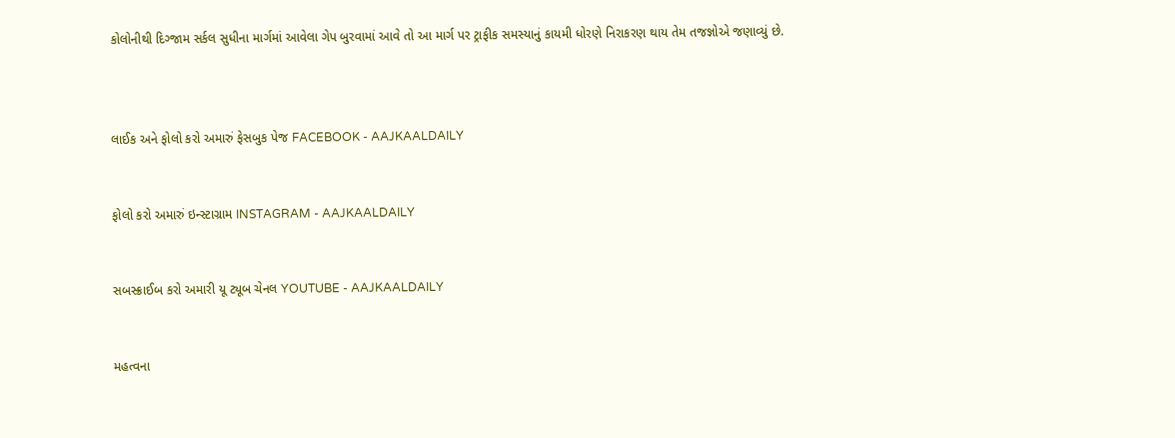કોલોનીથી દિગ્જામ સર્કલ સુધીના માર્ગમાં આવેલા ગેપ બુરવામાં આવે તો આ માર્ગ પર ટ્રાફીક સમસ્યાનું કાયમી ધોરણે નિરાકરણ થાય તેમ તજજ્ઞોએ જણાવ્યું છે.



લાઈક અને ફોલો કરો અમારું ફેસબુક પેજ FACEBOOK - AAJKAALDAILY


ફોલો કરો અમારું ઇન્સ્ટાગ્રામ INSTAGRAM - AAJKAALDAILY


સબસ્ક્રાઈબ કરો અમારી યૂ ટ્યૂબ ચેનલ YOUTUBE - AAJKAALDAILY


મહત્વના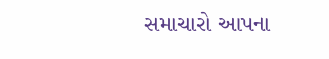સમાચારો આપના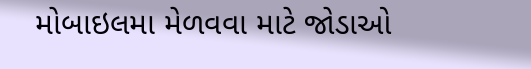મોબાઇલમા મેળવવા માટે જોડાઓ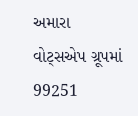અમારા વોટ્સએપ ગ્રૂપમાં  99251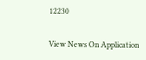12230

View News On Application